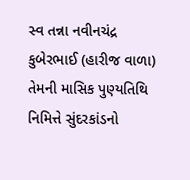સ્વ તન્ના નવીનચંદ્ર કુબેરભાઈ (હારીજ વાળા) તેમની માસિક પુણ્યતિથિ નિમિત્તે સુંદરકાંડનો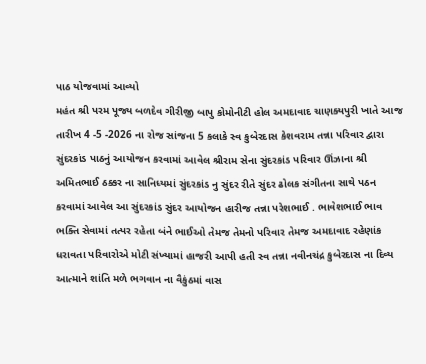પાઠ યોજવામાં આવ્યો
મહંત શ્રી પરમ પૂજ્ય બળદેવ ગીરીજી બાપુ કોમોનીટી હોલ અમદાવાદ ચાણક્યપુરી ખાતે આજ તારીખ 4 -5 -2026 ના રોજ સાંજના 5 કલાકે સ્વ કુબેરદાસ કેશવરામ તન્ના પરિવાર દ્વારા સુંદરકાંડ પાઠનું આયોજન કરવામાં આવેલ શ્રીરામ સેના સુંદરકાંડ પરિવાર ઊંઝાના શ્રી અમિતભાઈ ઠક્કર ના સાનિધ્યમાં સુંદરકાંડ નુ સુંદર રીતે સુંદર ઢોલક સંગીતના સાથે પઠન કરવામાં આવેલ આ સુંદરકાંડ સુંદર આયોજન હારીજ તન્ના પરેશભાઈ . ભાવેશભાઈ ભાવ ભક્તિ સેવામાં તત્પર રહેતા બંને ભાઈઓ તેમજ તેમનો પરિવાર તેમજ અમદાવાદ રહેણાંક ધરાવતા પરિવારોએ મોટી સંખ્યામાં હાજરી આપી હતી સ્વ તન્ના નવીનચંદ્ર કુબેરદાસ ના દિવ્ય આત્માને શાંતિ મળે ભગવાન ના વૈકુંઠમાં વાસ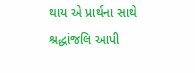થાય એ પ્રાર્થના સાથે શ્રદ્ધાંજલિ આપી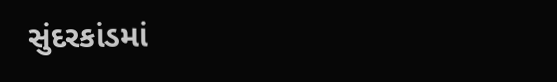સુંદરકાંડમાં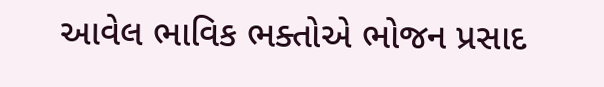આવેલ ભાવિક ભક્તોએ ભોજન પ્રસાદ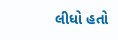લીધો હતો